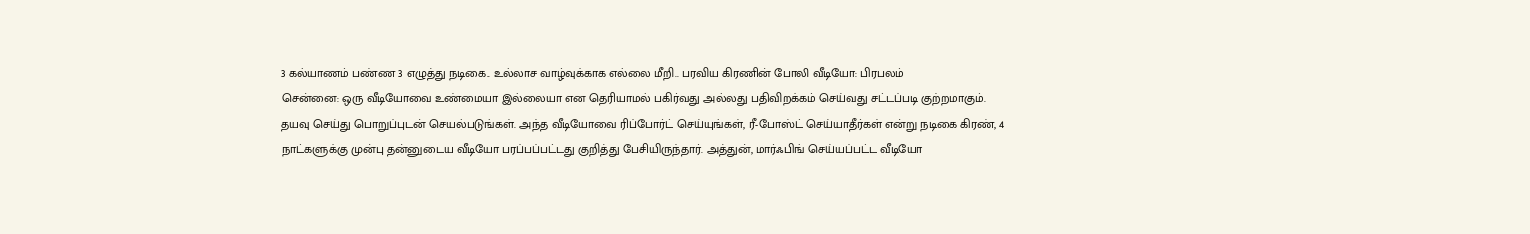3 கல்யாணம் பண்ண 3 எழுத்து நடிகை.. உல்லாச வாழ்வுக்காக எல்லை மீறி.. பரவிய கிரணின் போலி வீடியோ: பிரபலம்
சென்னை: ஒரு வீடியோவை உண்மையா இல்லையா என தெரியாமல் பகிர்வது அல்லது பதிவிறக்கம் செய்வது சட்டப்படி குற்றமாகும். தயவு செய்து பொறுப்புடன் செயல்படுங்கள். அந்த வீடியோவை ரிப்போர்ட் செய்யுங்கள், ரீ-போஸ்ட் செய்யாதீர்கள் என்று நடிகை கிரண், 4 நாட்களுக்கு முன்பு தன்னுடைய வீடியோ பரப்பப்பட்டது குறித்து பேசியிருந்தார். அத்துன், மார்ஃபிங் செய்யப்பட்ட வீடியோ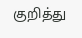குறித்து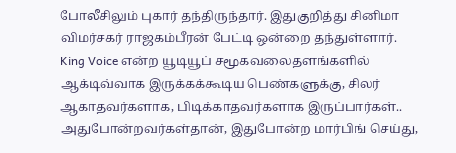போலீசிலும் புகார் தந்திருந்தார். இதுகுறித்து சினிமா விமர்சகர் ராஜகம்பீரன் பேட்டி ஒன்றை தந்துள்ளார்.
King Voice என்ற யூடியூப் சமூகவலைதளங்களில் ஆக்டிவ்வாக இருக்கக்கூடிய பெண்களுக்கு, சிலர் ஆகாதவர்களாக, பிடிக்காதவர்களாக இருப்பார்கள்.. அதுபோன்றவர்கள்தான், இதுபோன்ற மார்பிங் செய்து,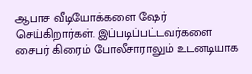ஆபாச வீடியோக்களை ஷேர் செய்கிறார்கள். இப்படிப்பட்டவர்களை சைபர் கிரைம் போலீசாராலும் உடனடியாக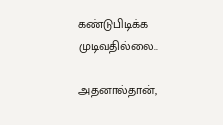கண்டுபிடிக்க முடிவதில்லை..

அதனால்தான்,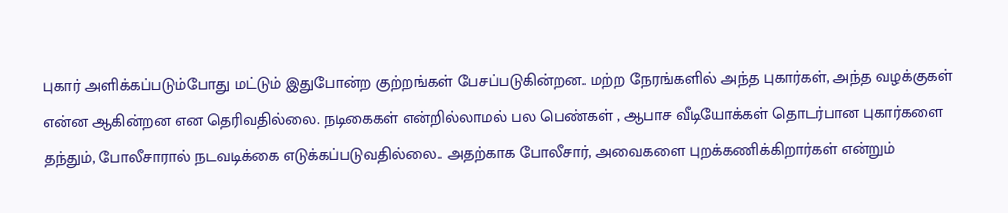புகார் அளிக்கப்படும்போது மட்டும் இதுபோன்ற குற்றங்கள் பேசப்படுகின்றன.. மற்ற நேரங்களில் அந்த புகார்கள், அந்த வழக்குகள் என்ன ஆகின்றன என தெரிவதில்லை. நடிகைகள் என்றில்லாமல் பல பெண்கள் , ஆபாச வீடியோக்கள் தொடர்பான புகார்களை தந்தும், போலீசாரால் நடவடிக்கை எடுக்கப்படுவதில்லை.. அதற்காக போலீசார், அவைகளை புறக்கணிக்கிறார்கள் என்றும்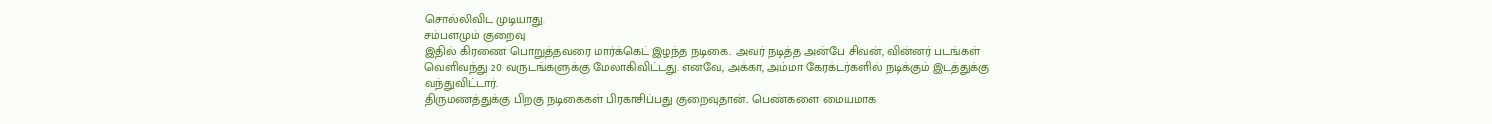சொல்லிவிட முடியாது.
சம்பளமும் குறைவு
இதில் கிரணை பொறுத்தவரை மார்க்கெட் இழந்த நடிகை.. அவர் நடித்த அன்பே சிவன், வின்னர் படங்கள் வெளிவந்து 20 வருடங்களுக்கு மேலாகிவிட்டது. எனவே, அக்கா, அம்மா கேரக்டர்களில் நடிக்கும் இடத்துக்கு வந்துவிட்டார்.
திருமணத்துக்கு பிறகு நடிகைகள் பிரகாசிப்பது குறைவுதான்.. பெண்களை மையமாக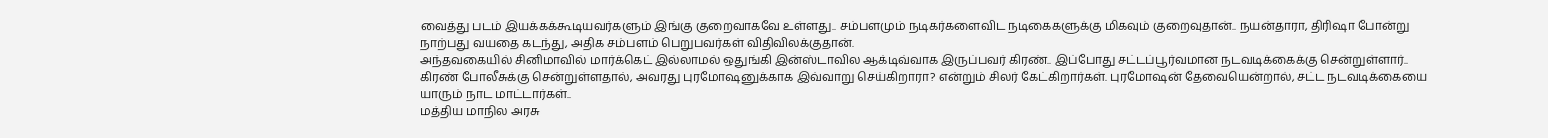வைத்து படம் இயக்கக்கூடியவர்களும் இங்கு குறைவாகவே உள்ளது.. சம்பளமும் நடிகர்களைவிட நடிகைகளுக்கு மிகவும் குறைவுதான்.. நயன்தாரா, திரிஷா போன்று நாற்பது வயதை கடந்து, அதிக சம்பளம் பெறுபவர்கள் விதிவிலக்குதான்.
அந்தவகையில் சினிமாவில் மார்க்கெட் இல்லாமல் ஒதுங்கி இன்ஸ்டாவில ஆக்டிவ்வாக இருப்பவர் கிரண்.. இப்போது சட்டப்பூர்வமான நடவடிக்கைக்கு சென்றுள்ளார்.. கிரண் போலீசுக்கு சென்றுள்ளதால், அவரது புரமோஷனுக்காக இவ்வாறு செய்கிறாரா? என்றும் சிலர் கேட்கிறார்கள். புரமோஷன் தேவையென்றால், சட்ட நடவடிக்கையை யாரும் நாட மாட்டார்கள்..
மத்திய மாநில அரசு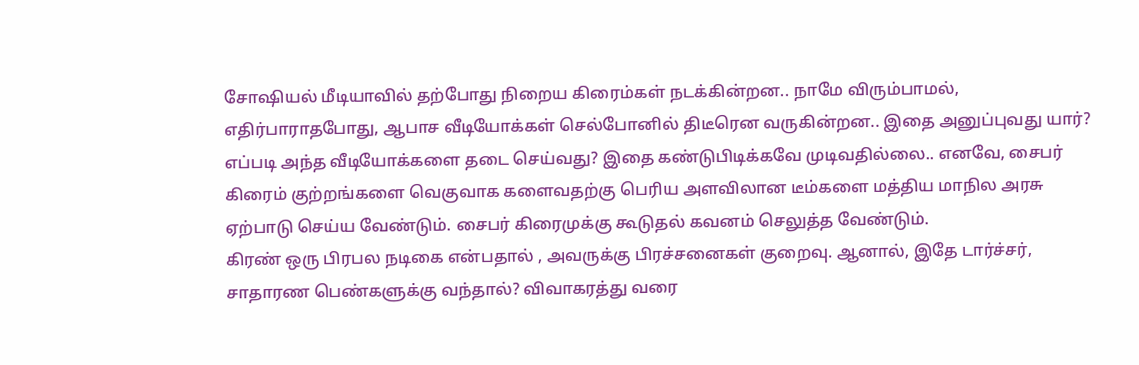சோஷியல் மீடியாவில் தற்போது நிறைய கிரைம்கள் நடக்கின்றன.. நாமே விரும்பாமல், எதிர்பாராதபோது, ஆபாச வீடியோக்கள் செல்போனில் திடீரென வருகின்றன.. இதை அனுப்புவது யார்? எப்படி அந்த வீடியோக்களை தடை செய்வது? இதை கண்டுபிடிக்கவே முடிவதில்லை.. எனவே, சைபர் கிரைம் குற்றங்களை வெகுவாக களைவதற்கு பெரிய அளவிலான டீம்களை மத்திய மாநில அரசு ஏற்பாடு செய்ய வேண்டும். சைபர் கிரைமுக்கு கூடுதல் கவனம் செலுத்த வேண்டும்.
கிரண் ஒரு பிரபல நடிகை என்பதால் , அவருக்கு பிரச்சனைகள் குறைவு. ஆனால், இதே டார்ச்சர், சாதாரண பெண்களுக்கு வந்தால்? விவாகரத்து வரை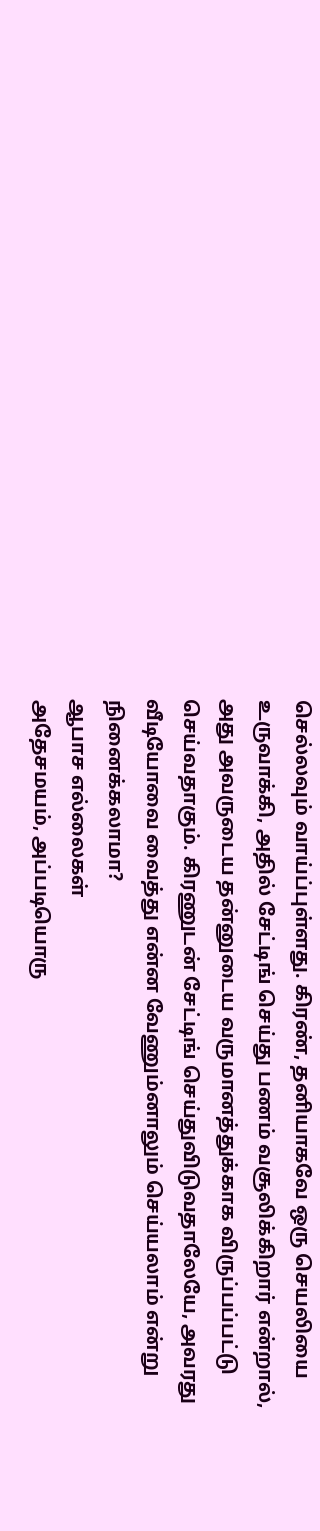செல்லவும் வாய்ப்புள்ளது. கிரண், தனியாகவே ஒரு செயலியை உருவாக்கி, அதில் சேட்டிங் செய்து பணம் வசூலிக்கிறார் என்றால், அது அவருடைய தன்னுடைய வருமானத்துக்காக விருப்பப்பட்டு செய்வதாகும். கிரணுடன் சேட்டிங் செய்துவிடுவதாலேயே, அவரது வீடியோவை வைத்து என்ன வேணும்னாலும் செய்யலாம் என்று நினைக்கலாமா?
ஆபாச எல்லைகள்
அதேசமயம், அப்படியொரு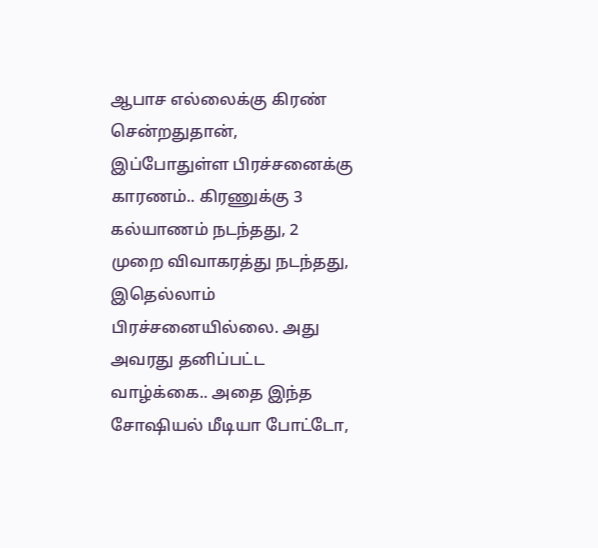ஆபாச எல்லைக்கு கிரண் சென்றதுதான், இப்போதுள்ள பிரச்சனைக்கு காரணம்.. கிரணுக்கு 3 கல்யாணம் நடந்தது, 2 முறை விவாகரத்து நடந்தது, இதெல்லாம் பிரச்சனையில்லை. அது அவரது தனிப்பட்ட வாழ்க்கை.. அதை இந்த சோஷியல் மீடியா போட்டோ,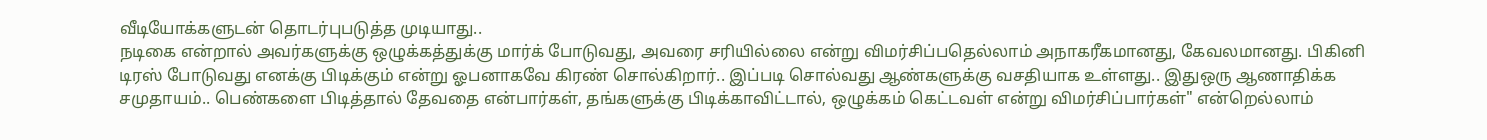வீடியோக்களுடன் தொடர்புபடுத்த முடியாது..
நடிகை என்றால் அவர்களுக்கு ஒழுக்கத்துக்கு மார்க் போடுவது, அவரை சரியில்லை என்று விமர்சிப்பதெல்லாம் அநாகரீகமானது, கேவலமானது. பிகினி டிரஸ் போடுவது எனக்கு பிடிக்கும் என்று ஓபனாகவே கிரண் சொல்கிறார்.. இப்படி சொல்வது ஆண்களுக்கு வசதியாக உள்ளது.. இதுஒரு ஆணாதிக்க சமுதாயம்.. பெண்களை பிடித்தால் தேவதை என்பார்கள், தங்களுக்கு பிடிக்காவிட்டால், ஒழுக்கம் கெட்டவள் என்று விமர்சிப்பார்கள்" என்றெல்லாம்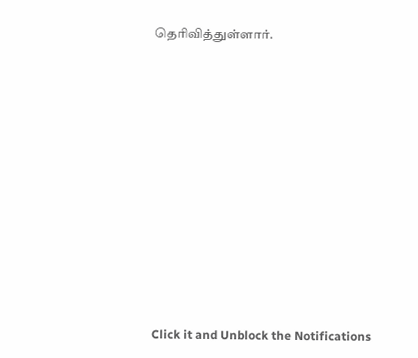தெரிவித்துள்ளார்.












Click it and Unblock the Notifications